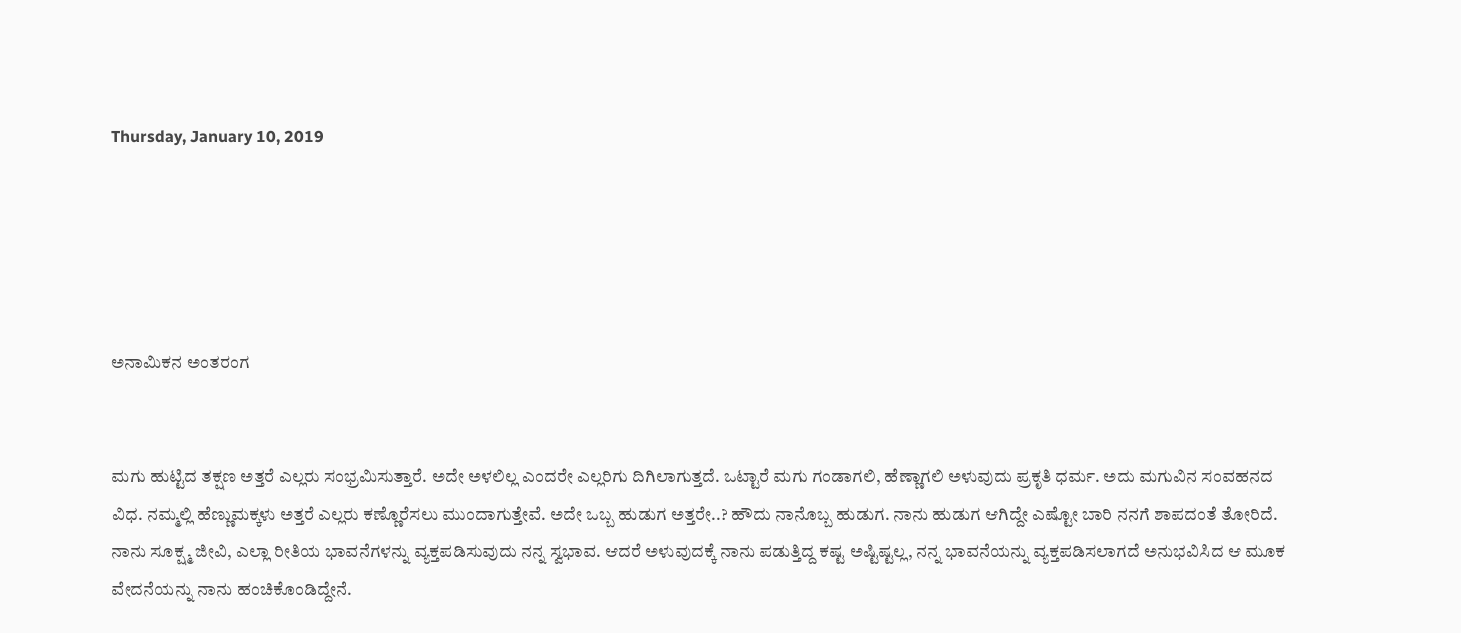Thursday, January 10, 2019





ಅನಾಮಿಕನ ಅಂತರಂಗ


ಮಗು ಹುಟ್ಟಿದ ತಕ್ಷಣ ಅತ್ತರೆ ಎಲ್ಲರು ಸಂಭ್ರಮಿಸುತ್ತಾರೆ. ಅದೇ ಅಳಲಿಲ್ಲ ಎಂದರೇ ಎಲ್ಲರಿಗು ದಿಗಿಲಾಗುತ್ತದೆ. ಒಟ್ಟಾರೆ ಮಗು ಗಂಡಾಗಲಿ, ಹೆಣ್ಣಾಗಲಿ ಅಳುವುದು ಪ್ರಕೃತಿ ಧರ್ಮ. ಅದು ಮಗುವಿನ ಸಂವಹನದ ವಿಧ. ನಮ್ಮಲ್ಲಿ ಹೆಣ್ಣುಮಕ್ಕಳು ಅತ್ತರೆ ಎಲ್ಲರು ಕಣ್ಣೊರೆಸಲು ಮುಂದಾಗುತ್ತೇವೆ. ಅದೇ ಒಬ್ಬ ಹುಡುಗ ಅತ್ತರೇ..? ಹೌದು ನಾನೊಬ್ಬ ಹುಡುಗ. ನಾನು ಹುಡುಗ ಆಗಿದ್ದೇ ಎಷ್ಟೋ ಬಾರಿ ನನಗೆ ಶಾಪದಂತೆ ತೋರಿದೆ. ನಾನು ಸೂಕ್ಷ್ಮ ಜೀವಿ, ಎಲ್ಲಾ ರೀತಿಯ ಭಾವನೆಗಳನ್ನು ವ್ಯಕ್ತಪಡಿಸುವುದು ನನ್ನ ಸ್ವಭಾವ. ಆದರೆ ಅಳುವುದಕ್ಕೆ ನಾನು ಪಡುತ್ತಿದ್ದ ಕಷ್ಟ ಅಷ್ಟಿಷ್ಟಲ್ಲ, ನನ್ನ ಭಾವನೆಯನ್ನು ವ್ಯಕ್ತಪಡಿಸಲಾಗದೆ ಅನುಭವಿಸಿದ ಆ ಮೂಕ ವೇದನೆಯನ್ನು ನಾನು ಹಂಚಿಕೊಂಡಿದ್ದೇನೆ.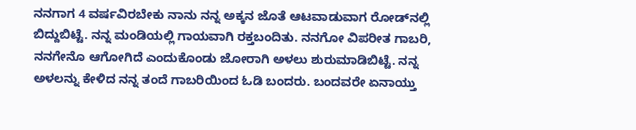ನನಗಾಗ 4 ವರ್ಷವಿರಬೇಕು ನಾನು ನನ್ನ ಅಕ್ಕನ ಜೊತೆ ಆಟವಾಡುವಾಗ ರೋಡ್‍ನಲ್ಲಿ ಬಿದ್ದುಬಿಟ್ಟೆ. ನನ್ನ ಮಂಡಿಯಲ್ಲಿ ಗಾಯವಾಗಿ ರಕ್ತಬಂದಿತು. ನನಗೋ ವಿಪರೀತ ಗಾಬರಿ, ನನಗೇನೊ ಆಗೋಗಿದೆ ಎಂದುಕೊಂಡು ಜೋರಾಗಿ ಅಳಲು ಶುರುಮಾಡಿಬಿಟ್ಟೆ. ನನ್ನ ಅಳಲನ್ನು ಕೇಳಿದ ನನ್ನ ತಂದೆ ಗಾಬರಿಯಿಂದ ಓಡಿ ಬಂದರು. ಬಂದವರೇ ಏನಾಯ್ತು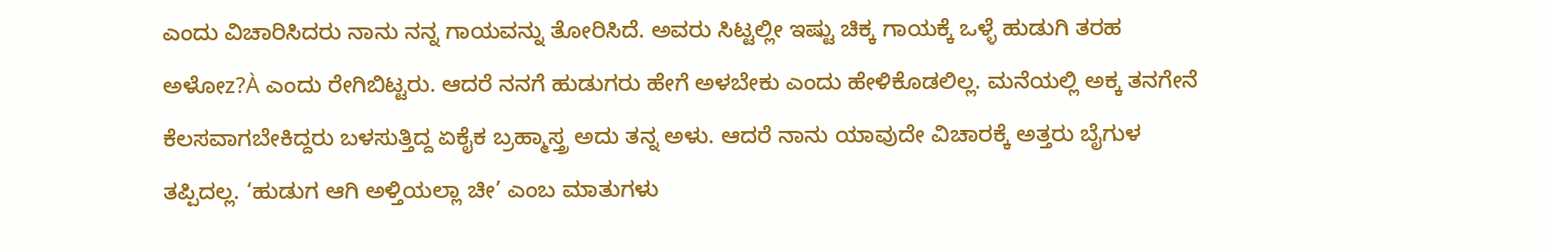ಎಂದು ವಿಚಾರಿಸಿದರು ನಾನು ನನ್ನ ಗಾಯವನ್ನು ತೋರಿಸಿದೆ. ಅವರು ಸಿಟ್ಟಲ್ಲೀ ಇಷ್ಟು ಚಿಕ್ಕ ಗಾಯಕ್ಕೆ ಒಳ್ಳೆ ಹುಡುಗಿ ತರಹ ಅಳೋz?À ಎಂದು ರೇಗಿಬಿಟ್ಟರು. ಆದರೆ ನನಗೆ ಹುಡುಗರು ಹೇಗೆ ಅಳಬೇಕು ಎಂದು ಹೇಳಿಕೊಡಲಿಲ್ಲ. ಮನೆಯಲ್ಲಿ ಅಕ್ಕ ತನಗೇನೆ ಕೆಲಸವಾಗಬೇಕಿದ್ದರು ಬಳಸುತ್ತಿದ್ದ ಏಕೈಕ ಬ್ರಹ್ಮಾಸ್ತ್ರ ಅದು ತನ್ನ ಅಳು. ಆದರೆ ನಾನು ಯಾವುದೇ ವಿಚಾರಕ್ಕೆ ಅತ್ತರು ಬೈಗುಳ ತಪ್ಪಿದಲ್ಲ. ‘ಹುಡುಗ ಆಗಿ ಅಳ್ತಿಯಲ್ಲಾ ಚೀ’ ಎಂಬ ಮಾತುಗಳು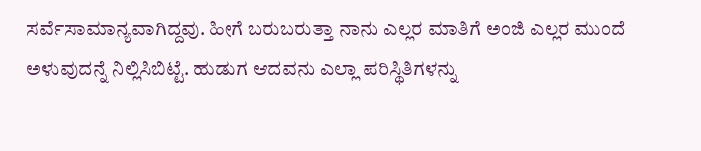ಸರ್ವೆಸಾಮಾನ್ಯವಾಗಿದ್ದವು. ಹೀಗೆ ಬರುಬರುತ್ತಾ ನಾನು ಎಲ್ಲರ ಮಾತಿಗೆ ಅಂಜಿ ಎಲ್ಲರ ಮುಂದೆ ಅಳುವುದನ್ನೆ ನಿಲ್ಲಿಸಿಬಿಟ್ಟೆ. ಹುಡುಗ ಆದವನು ಎಲ್ಲಾ ಪರಿಸ್ಥಿತಿಗಳನ್ನು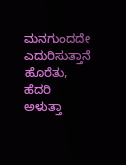ಮನಗುಂದದೇ ಎದುರಿಸುತ್ತಾನೆ ಹೊರೆತು, ಹೆದರಿ ಅಳುತ್ತಾ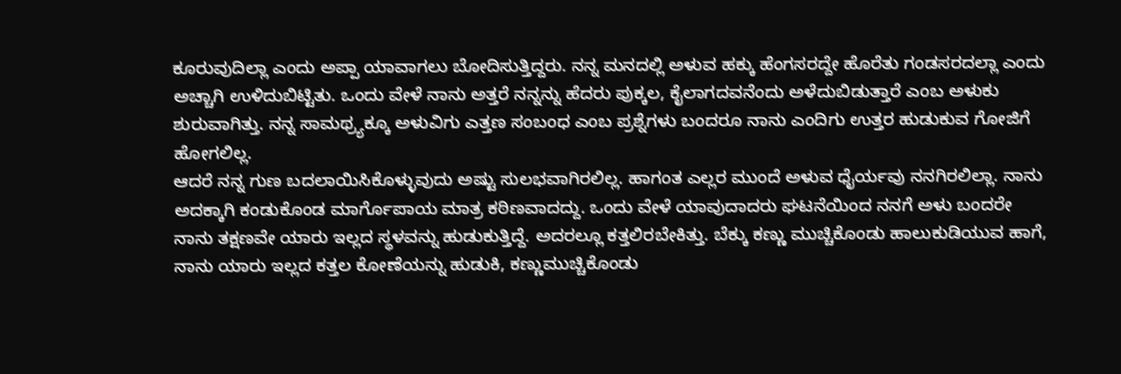ಕೂರುವುದಿಲ್ಲಾ ಎಂದು ಅಪ್ಪಾ ಯಾವಾಗಲು ಬೋದಿಸುತ್ತಿದ್ದರು. ನನ್ನ ಮನದಲ್ಲಿ ಅಳುವ ಹಕ್ಕು ಹೆಂಗಸರದ್ದೇ ಹೊರೆತು ಗಂಡಸರದಲ್ಲಾ ಎಂದು ಅಚ್ಚಾಗಿ ಉಳಿದುಬಿಟ್ಟಿತು. ಒಂದು ವೇಳೆ ನಾನು ಅತ್ತರೆ ನನ್ನನ್ನು ಹೆದರು ಪುಕ್ಕಲ, ಕೈಲಾಗದವನೆಂದು ಅಳೆದುಬಿಡುತ್ತಾರೆ ಎಂಬ ಅಳುಕು ಶುರುವಾಗಿತ್ತು. ನನ್ನ ಸಾಮಥ್ರ್ಯಕ್ಕೂ ಅಳುವಿಗು ಎತ್ತಣ ಸಂಬಂಧ ಎಂಬ ಪ್ರಶ್ನೆಗಳು ಬಂದರೂ ನಾನು ಎಂದಿಗು ಉತ್ತರ ಹುಡುಕುವ ಗೋಜಿಗೆ ಹೋಗಲಿಲ್ಲ.
ಆದರೆ ನನ್ನ ಗುಣ ಬದಲಾಯಿಸಿಕೊಳ್ಳುವುದು ಅಷ್ಟು ಸುಲಭವಾಗಿರಲಿಲ್ಲ. ಹಾಗಂತ ಎಲ್ಲರ ಮುಂದೆ ಅಳುವ ಧೈರ್ಯವು ನನಗಿರಲಿಲ್ಲಾ. ನಾನು ಅದಕ್ಕಾಗಿ ಕಂಡುಕೊಂಡ ಮಾರ್ಗೊಪಾಯ ಮಾತ್ರ ಕಠಿಣವಾದದ್ದು. ಒಂದು ವೇಳೆ ಯಾವುದಾದರು ಘಟನೆಯಿಂದ ನನಗೆ ಅಳು ಬಂದರೇ ನಾನು ತಕ್ಷಣವೇ ಯಾರು ಇಲ್ಲದ ಸ್ಥಳವನ್ನು ಹುಡುಕುತ್ತಿದ್ದೆ. ಅದರಲ್ಲೂ ಕತ್ತಲಿರಬೇಕಿತ್ತು. ಬೆಕ್ಕು ಕಣ್ಣು ಮುಚ್ಚಿಕೊಂಡು ಹಾಲುಕುಡಿಯುವ ಹಾಗೆ, ನಾನು ಯಾರು ಇಲ್ಲದ ಕತ್ತಲ ಕೋಣೆಯನ್ನು ಹುಡುಕಿ, ಕಣ್ಣುಮುಚ್ಚಿಕೊಂಡು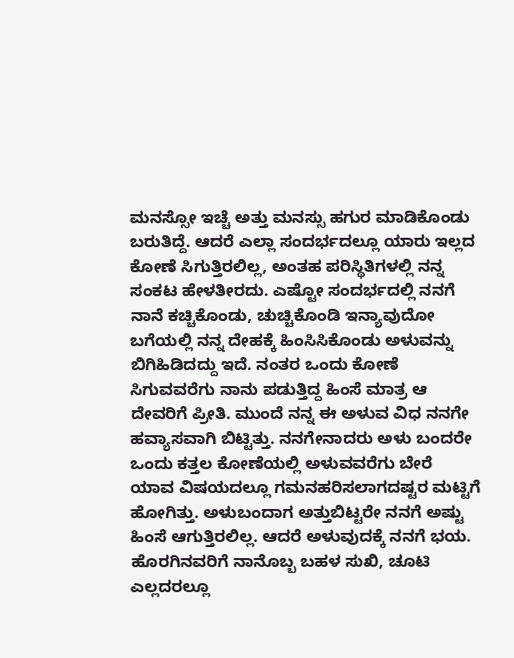ಮನಸ್ಸೋ ಇಚ್ಚೆ ಅತ್ತು ಮನಸ್ಸು ಹಗುರ ಮಾಡಿಕೊಂಡು ಬರುತಿದ್ದೆ. ಆದರೆ ಎಲ್ಲಾ ಸಂದರ್ಭದಲ್ಲೂ ಯಾರು ಇಲ್ಲದ ಕೋಣೆ ಸಿಗುತ್ತಿರಲಿಲ್ಲ, ಅಂತಹ ಪರಿಸ್ಥಿತಿಗಳಲ್ಲಿ ನನ್ನ ಸಂಕಟ ಹೇಳತೀರದು. ಎಷ್ಟೋ ಸಂದರ್ಭದಲ್ಲಿ ನನಗೆ ನಾನೆ ಕಚ್ಚಿಕೊಂಡು, ಚುಚ್ಚಿಕೊಂಡಿ ಇನ್ಯಾವುದೋ ಬಗೆಯಲ್ಲಿ ನನ್ನ ದೇಹಕ್ಕೆ ಹಿಂಸಿಸಿಕೊಂಡು ಅಳುವನ್ನು ಬಿಗಿಹಿಡಿದದ್ದು ಇದೆ. ನಂತರ ಒಂದು ಕೋಣೆ ಸಿಗುವವರೆಗು ನಾನು ಪಡುತ್ತಿದ್ದ ಹಿಂಸೆ ಮಾತ್ರ ಆ ದೇವರಿಗೆ ಪ್ರೀತಿ. ಮುಂದೆ ನನ್ನ ಈ ಅಳುವ ವಿಧ ನನಗೇ ಹವ್ಯಾಸವಾಗಿ ಬಿಟ್ಟಿತ್ತು. ನನಗೇನಾದರು ಅಳು ಬಂದರೇ ಒಂದು ಕತ್ತಲ ಕೋಣೆಯಲ್ಲಿ ಅಳುವವರೆಗು ಬೇರೆ ಯಾವ ವಿಷಯದಲ್ಲೂ ಗಮನಹರಿಸಲಾಗದಷ್ಟರ ಮಟ್ಟಿಗೆ ಹೋಗಿತ್ತು. ಅಳುಬಂದಾಗ ಅತ್ತುಬಿಟ್ಟರೇ ನನಗೆ ಅಷ್ಟು ಹಿಂಸೆ ಆಗುತ್ತಿರಲಿಲ್ಲ. ಆದರೆ ಅಳುವುದಕ್ಕೆ ನನಗೆ ಭಯ. ಹೊರಗಿನವರಿಗೆ ನಾನೊಬ್ಬ ಬಹಳ ಸುಖಿ, ಚೂಟಿ ಎಲ್ಲದರಲ್ಲೂ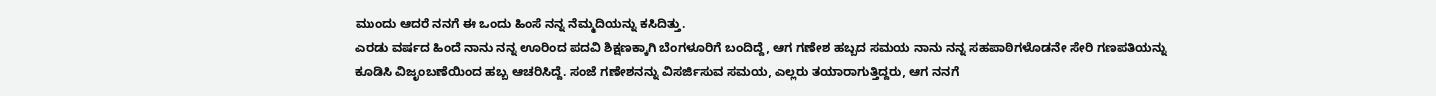ಮುಂದು ಆದರೆ ನನಗೆ ಈ ಒಂದು ಹಿಂಸೆ ನನ್ನ ನೆಮ್ಮದಿಯನ್ನು ಕಸಿದಿತ್ತು.
ಎರಡು ವರ್ಷದ ಹಿಂದೆ ನಾನು ನನ್ನ ಊರಿಂದ ಪದವಿ ಶಿಕ್ಷಣಕ್ಕಾಗಿ ಬೆಂಗಳೂರಿಗೆ ಬಂದಿದ್ದೆ, ಆಗ ಗಣೇಶ ಹಬ್ಬದ ಸಮಯ ನಾನು ನನ್ನ ಸಹಪಾಠಿಗಳೊಡನೇ ಸೇರಿ ಗಣಪತಿಯನ್ನು ಕೂಡಿಸಿ ವಿಜೃಂಬಣೆಯಿಂದ ಹಬ್ಬ ಆಚರಿಸಿದ್ದೆ. ಸಂಜೆ ಗಣೇಶನನ್ನು ವಿಸರ್ಜಿಸುವ ಸಮಯ, ಎಲ್ಲರು ತಯಾರಾಗುತ್ತಿದ್ದರು, ಆಗ ನನಗೆ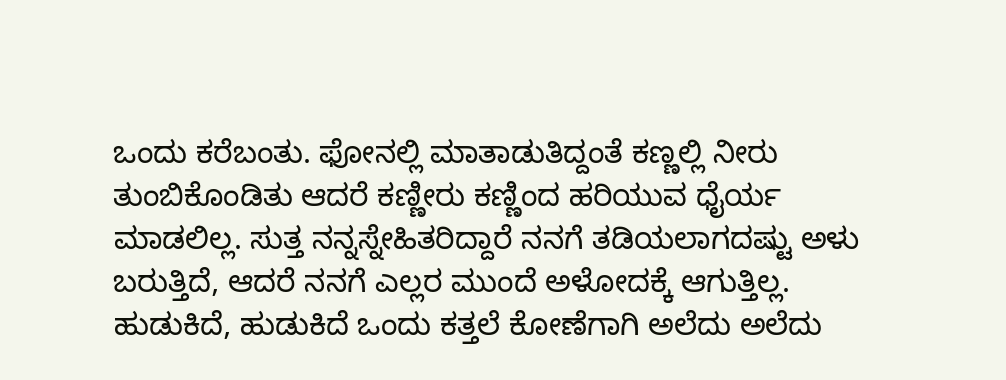ಒಂದು ಕರೆಬಂತು. ಫೋನಲ್ಲಿ ಮಾತಾಡುತಿದ್ದಂತೆ ಕಣ್ಣಲ್ಲಿ ನೀರು ತುಂಬಿಕೊಂಡಿತು ಆದರೆ ಕಣ್ಣೀರು ಕಣ್ಣಿಂದ ಹರಿಯುವ ಧೈರ್ಯ ಮಾಡಲಿಲ್ಲ. ಸುತ್ತ ನನ್ನಸ್ನೇಹಿತರಿದ್ದಾರೆ ನನಗೆ ತಡಿಯಲಾಗದಷ್ಟು ಅಳು ಬರುತ್ತಿದೆ, ಆದರೆ ನನಗೆ ಎಲ್ಲರ ಮುಂದೆ ಅಳೋದಕ್ಕೆ ಆಗುತ್ತಿಲ್ಲ. ಹುಡುಕಿದೆ, ಹುಡುಕಿದೆ ಒಂದು ಕತ್ತಲೆ ಕೋಣೆಗಾಗಿ ಅಲೆದು ಅಲೆದು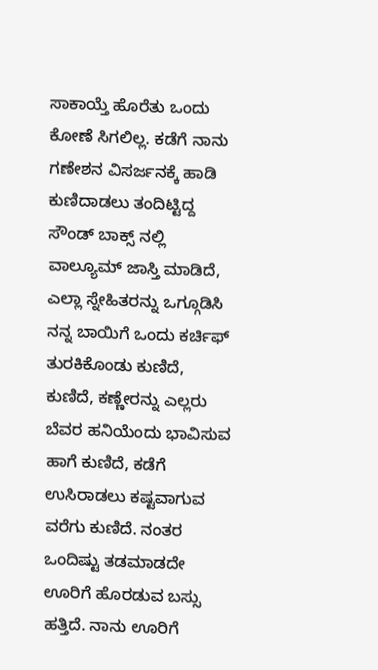ಸಾಕಾಯ್ತೆ ಹೊರೆತು ಒಂದು ಕೋಣೆ ಸಿಗಲಿಲ್ಲ. ಕಡೆಗೆ ನಾನು ಗಣೇಶನ ವಿಸರ್ಜನಕ್ಕೆ ಹಾಡಿ ಕುಣಿದಾಡಲು ತಂದಿಟ್ಟಿದ್ದ ಸೌಂಡ್ ಬಾಕ್ಸ್ ನಲ್ಲಿ ವಾಲ್ಯೂಮ್ ಜಾಸ್ತಿ ಮಾಡಿದೆ, ಎಲ್ಲಾ ಸ್ನೇಹಿತರನ್ನು ಒಗ್ಗೂಡಿಸಿ ನನ್ನ ಬಾಯಿಗೆ ಒಂದು ಕರ್ಚಿಫ್ ತುರಕಿಕೊಂಡು ಕುಣಿದೆ, ಕುಣಿದೆ, ಕಣ್ಣೇರನ್ನು ಎಲ್ಲರು ಬೆವರ ಹನಿಯೆಂದು ಭಾವಿಸುವ ಹಾಗೆ ಕುಣಿದೆ, ಕಡೆಗೆ ಉಸಿರಾಡಲು ಕಷ್ಟವಾಗುವ ವರೆಗು ಕುಣಿದೆ. ನಂತರ ಒಂದಿಷ್ಟು ತಡಮಾಡದೇ ಊರಿಗೆ ಹೊರಡುವ ಬಸ್ಸು ಹತ್ತಿದೆ. ನಾನು ಊರಿಗೆ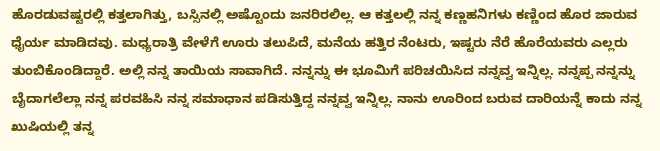ಹೊರಡುವಷ್ಟರಲ್ಲಿ ಕತ್ತಲಾಗಿತ್ತು, ಬಸ್ಸಿನಲ್ಲಿ ಅಷ್ಟೊಂದು ಜನರಿರಲಿಲ್ಲ. ಆ ಕತ್ತಲಲ್ಲಿ ನನ್ನ ಕಣ್ಣಹನಿಗಳು ಕಣ್ಣಿಂದ ಹೊರ ಜಾರುವ ಧೈರ್ಯ ಮಾಡಿದವು. ಮಧ್ಯರಾತ್ರಿ ವೇಳೆಗೆ ಊರು ತಲುಪಿದೆ, ಮನೆಯ ಹತ್ತಿರ ನೆಂಟರು, ಇಷ್ಟರು ನೆರೆ ಹೊರೆಯವರು ಎಲ್ಲರು ತುಂಬಿಕೊಂಡಿದ್ದಾರೆ. ಅಲ್ಲಿ ನನ್ನ ತಾಯಿಯ ಸಾವಾಗಿದೆ. ನನ್ನನ್ನು ಈ ಭೂಮಿಗೆ ಪರಿಚಯಿಸಿದ ನನ್ನವ್ವ ಇನ್ನಿಲ್ಲ. ನನ್ನಪ್ಪ ನನ್ನನ್ನು ಬೈದಾಗಲೆಲ್ಲಾ ನನ್ನ ಪರವಹಿಸಿ ನನ್ನ ಸಮಾಧಾನ ಪಡಿಸುತ್ತಿದ್ದ ನನ್ನವ್ವ ಇನ್ನಿಲ್ಲ. ನಾನು ಊರಿಂದ ಬರುವ ದಾರಿಯನ್ನೆ ಕಾದು ನನ್ನ ಖುಷಿಯಲ್ಲಿ ತನ್ನ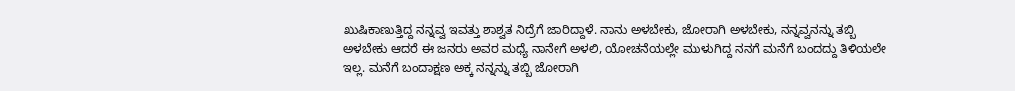ಖುಷಿಕಾಣುತ್ತಿದ್ದ ನನ್ನವ್ವ ಇವತ್ತು ಶಾಶ್ವತ ನಿದ್ರೆಗೆ ಜಾರಿದ್ದಾಳೆ. ನಾನು ಅಳಬೇಕು, ಜೋರಾಗಿ ಅಳಬೇಕು, ನನ್ನವ್ವನನ್ನು ತಬ್ಬಿ ಅಳಬೇಕು ಆದರೆ ಈ ಜನರು ಅವರ ಮಧ್ಯೆ ನಾನೇಗೆ ಅಳಲಿ, ಯೋಚನೆಯಲ್ಲೇ ಮುಳುಗಿದ್ದ ನನಗೆ ಮನೆಗೆ ಬಂದದ್ದು ತಿಳಿಯಲೇ ಇಲ್ಲ. ಮನೆಗೆ ಬಂದಾಕ್ಷಣ ಅಕ್ಕ ನನ್ನನ್ನು ತಬ್ಬಿ ಜೋರಾಗಿ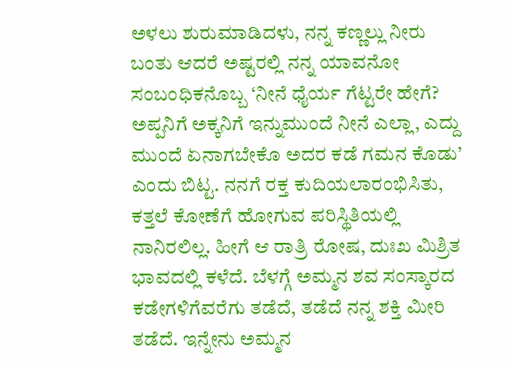ಅಳಲು ಶುರುಮಾಡಿದಳು, ನನ್ನ ಕಣ್ಣಲ್ಲು ನೀರು ಬಂತು ಆದರೆ ಅಷ್ಟರಲ್ಲಿ ನನ್ನ ಯಾವನೋ ಸಂಬಂಧಿಕನೊಬ್ಬ ‘ನೀನೆ ಧೈರ್ಯ ಗೆಟ್ಟರೇ ಹೇಗೆ? ಅಪ್ಪನಿಗೆ ಅಕ್ಕನಿಗೆ ಇನ್ನುಮುಂದೆ ನೀನೆ ಎಲ್ಲಾ, ಎದ್ದು ಮುಂದೆ ಏನಾಗಬೇಕೊ ಅದರ ಕಡೆ ಗಮನ ಕೊಡು’ ಎಂದು ಬಿಟ್ಟ. ನನಗೆ ರಕ್ತ ಕುದಿಯಲಾರಂಭಿಸಿತು, ಕತ್ತಲೆ ಕೋಣೆಗೆ ಹೋಗುವ ಪರಿಸ್ಥಿತಿಯಲ್ಲಿ ನಾನಿರಲಿಲ್ಲ. ಹೀಗೆ ಆ ರಾತ್ರಿ ರೋಷ, ದುಃಖ ಮಿಶ್ರಿತ ಭಾವದಲ್ಲಿ ಕಳೆದೆ. ಬೆಳಗ್ಗೆ ಅಮ್ಮನ ಶವ ಸಂಸ್ಕಾರದ ಕಡೇಗಳಿಗೆವರೆಗು ತಡೆದೆ, ತಡೆದೆ ನನ್ನ ಶಕ್ತಿ ಮೀರಿ ತಡೆದೆ. ಇನ್ನೇನು ಅಮ್ಮನ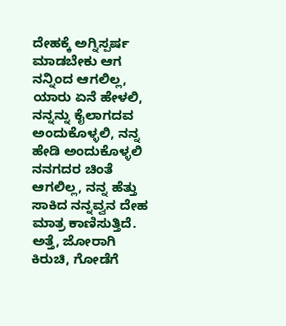ದೇಹಕ್ಕೆ ಅಗ್ನಿಸ್ಪರ್ಷ ಮಾಡಬೇಕು ಆಗ ನನ್ನಿಂದ ಆಗಲಿಲ್ಲ, ಯಾರು ಏನೆ ಹೇಳಲಿ, ನನ್ನನ್ನು ಕೈಲಾಗದವ ಅಂದುಕೊಳ್ಳಲಿ, ನನ್ನ ಹೇಡಿ ಅಂದುಕೊಳ್ಳಲಿ ನನಗದರ ಚಿಂತೆ ಆಗಲಿಲ್ಲ, ನನ್ನ ಹೆತ್ತು ಸಾಕಿದ ನನ್ನವ್ವನ ದೇಹ ಮಾತ್ರ ಕಾಣಿಸುತ್ತಿದೆ. ಅತ್ತೆ, ಜೋರಾಗಿ ಕಿರುಚಿ, ಗೋಡೆಗೆ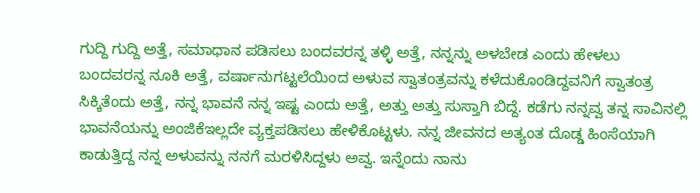ಗುದ್ದಿ ಗುದ್ದಿ ಅತ್ತೆ, ಸಮಾಧಾನ ಪಡಿಸಲು ಬಂದವರನ್ನ ತಳ್ಳಿ ಅತ್ತೆ, ನನ್ನನ್ನು ಅಳಬೇಡ ಎಂದು ಹೇಳಲು ಬಂದವರನ್ನ ನೂಕಿ ಅತ್ತೆ, ವರ್ಷಾನುಗಟ್ಟಲೆಯಿಂದ ಅಳುವ ಸ್ವಾತಂತ್ರವನ್ನು ಕಳೆದುಕೊಂಡಿದ್ದವನಿಗೆ ಸ್ವಾತಂತ್ರ ಸಿಕ್ಕಿತೆಂದು ಅತ್ತೆ, ನನ್ನ ಭಾವನೆ ನನ್ನ ಇಷ್ಟ ಎಂದು ಅತ್ತೆ, ಅತ್ತು ಅತ್ತು ಸುಸ್ತಾಗಿ ಬಿದ್ದೆ. ಕಡೆಗು ನನ್ನವ್ವ ತನ್ನ ಸಾವಿನಲ್ಲಿ ಭಾವನೆಯನ್ನು ಅಂಜಿಕೆಇಲ್ಲದೇ ವ್ಯಕ್ತಪಡಿಸಲು ಹೇಳಿಕೊಟ್ಟಳು. ನನ್ನ ಜೀವನದ ಅತ್ಯಂತ ದೊಡ್ಡ ಹಿಂಸೆಯಾಗಿ ಕಾಡುತ್ತಿದ್ದ ನನ್ನ ಅಳುವನ್ನು ನನಗೆ ಮರಳಿಸಿದ್ದಳು ಅವ್ವ. ಇನ್ನೆಂದು ನಾನು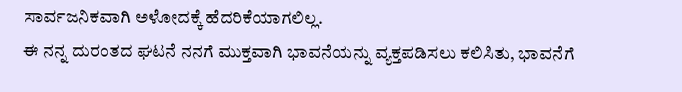ಸಾರ್ವಜನಿಕವಾಗಿ ಅಳೋದಕ್ಕೆ ಹೆದರಿಕೆಯಾಗಲಿಲ್ಲ.
ಈ ನನ್ನ ದುರಂತದ ಘಟನೆ ನನಗೆ ಮುಕ್ತವಾಗಿ ಭಾವನೆಯನ್ನು ವ್ಯಕ್ತಪಡಿಸಲು ಕಲಿಸಿತು, ಭಾವನೆಗೆ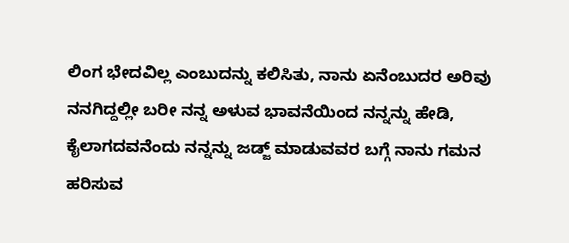ಲಿಂಗ ಭೇದವಿಲ್ಲ ಎಂಬುದನ್ನು ಕಲಿಸಿತು, ನಾನು ಏನೆಂಬುದರ ಅರಿವು ನನಗಿದ್ದಲ್ಲೀ ಬರೀ ನನ್ನ ಅಳುವ ಭಾವನೆಯಿಂದ ನನ್ನನ್ನು ಹೇಡಿ, ಕೈಲಾಗದವನೆಂದು ನನ್ನನ್ನು ಜಡ್ಜ್ ಮಾಡುವವರ ಬಗ್ಗೆ ನಾನು ಗಮನ ಹರಿಸುವ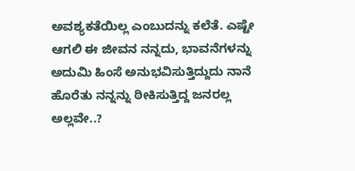ಅವಶ್ಯಕತೆಯಿಲ್ಲ ಎಂಬುದನ್ನು ಕಲೆತೆ. ಎಷ್ಟೇ ಆಗಲಿ ಈ ಜೀವನ ನನ್ನದು, ಭಾವನೆಗಳನ್ನು ಅದುಮಿ ಹಿಂಸೆ ಅನುಭವಿಸುತ್ತಿದ್ದುದು ನಾನೆ ಹೊರೆತು ನನ್ನನ್ನು ಠೀಕಿಸುತ್ತಿದ್ದ ಜನರಲ್ಲ ಅಲ್ಲವೇ..?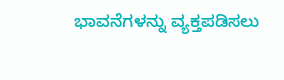ಭಾವನೆಗಳನ್ನು ವ್ಯಕ್ತಪಡಿಸಲು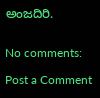ಅಂಜದಿರಿ.


No comments:

Post a Comment